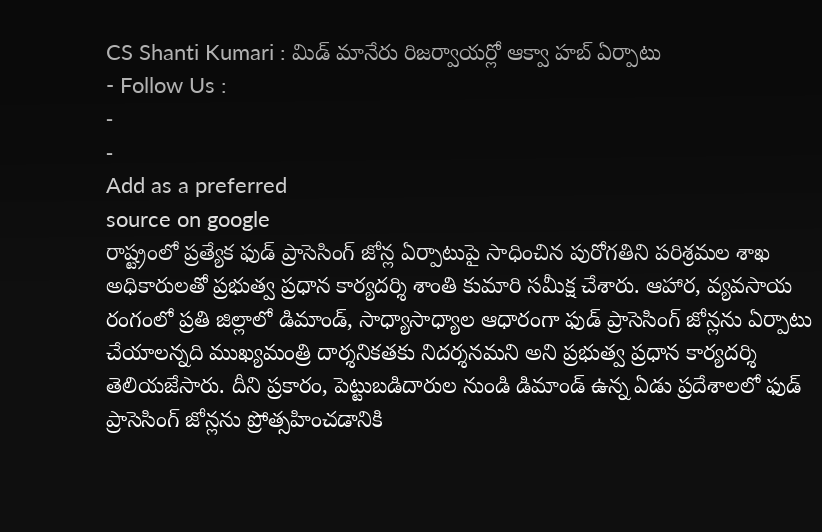CS Shanti Kumari : మిడ్ మానేరు రిజర్వాయర్లో ఆక్వా హబ్ ఏర్పాటు
- Follow Us :
-
-
Add as a preferred
source on google
రాష్ట్రంలో ప్రత్యేక ఫుడ్ ప్రాసెసింగ్ జోన్ల ఏర్పాటుపై సాధించిన పురోగతిని పరిశ్రమల శాఖ అధికారులతో ప్రభుత్వ ప్రధాన కార్యదర్శి శాంతి కుమారి సమీక్ష చేశారు. ఆహార, వ్యవసాయ రంగంలో ప్రతి జిల్లాలో డిమాండ్, సాధ్యాసాధ్యాల ఆధారంగా ఫుడ్ ప్రాసెసింగ్ జోన్లను ఏర్పాటు చేయాలన్నది ముఖ్యమంత్రి దార్శనికతకు నిదర్శనమని అని ప్రభుత్వ ప్రధాన కార్యదర్శి తెలియజేసారు. దీని ప్రకారం, పెట్టుబడిదారుల నుండి డిమాండ్ ఉన్న ఏడు ప్రదేశాలలో ఫుడ్ ప్రాసెసింగ్ జోన్లను ప్రోత్సహించడానికి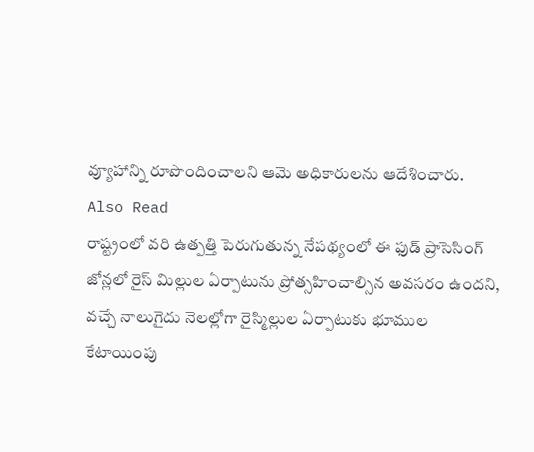వ్యూహాన్ని రూపొందించాలని ఆమె అధికారులను ఆదేశించారు.
Also Read
రాష్ట్రంలో వరి ఉత్పత్తి పెరుగుతున్న నేపథ్యంలో ఈ ఫుడ్ ప్రాసెసింగ్ జోన్లలో రైస్ మిల్లుల ఏర్పాటును ప్రోత్సహించాల్సిన అవసరం ఉందని, వచ్చే నాలుగైదు నెలల్లోగా రైస్మిల్లుల ఏర్పాటుకు భూముల కేటాయింపు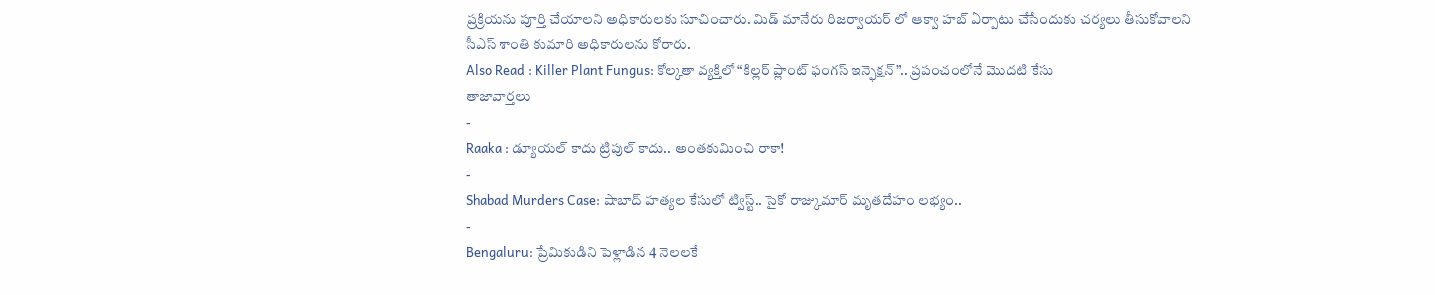ప్రక్రియను పూర్తి చేయాలని అధికారులకు సూచించారు. మిడ్ మానేరు రిజర్వాయర్ లో ఆక్వా హబ్ ఏర్పాటు చేసేందుకు చర్యలు తీసుకోవాలని సీఎస్ శాంతి కుమారి అధికారులను కోరారు.
Also Read : Killer Plant Fungus: కోల్కతా వ్యక్తిలో “కిల్లర్ ప్లాంట్ ఫంగస్ ఇన్ఫెక్షన్”.. ప్రపంచంలోనే మొదటి కేసు
తాజావార్తలు
-
Raaka : డ్యూయల్ కాదు ట్రిపుల్ కాదు.. అంతకుమించి రాకా!
-
Shabad Murders Case: షాబాద్ హత్యల కేసులో ట్విస్ట్.. సైకో రాజ్కుమార్ మృతదేహం లభ్యం..
-
Bengaluru: ప్రేమికుడిని పెళ్లాడిన 4 నెలలకే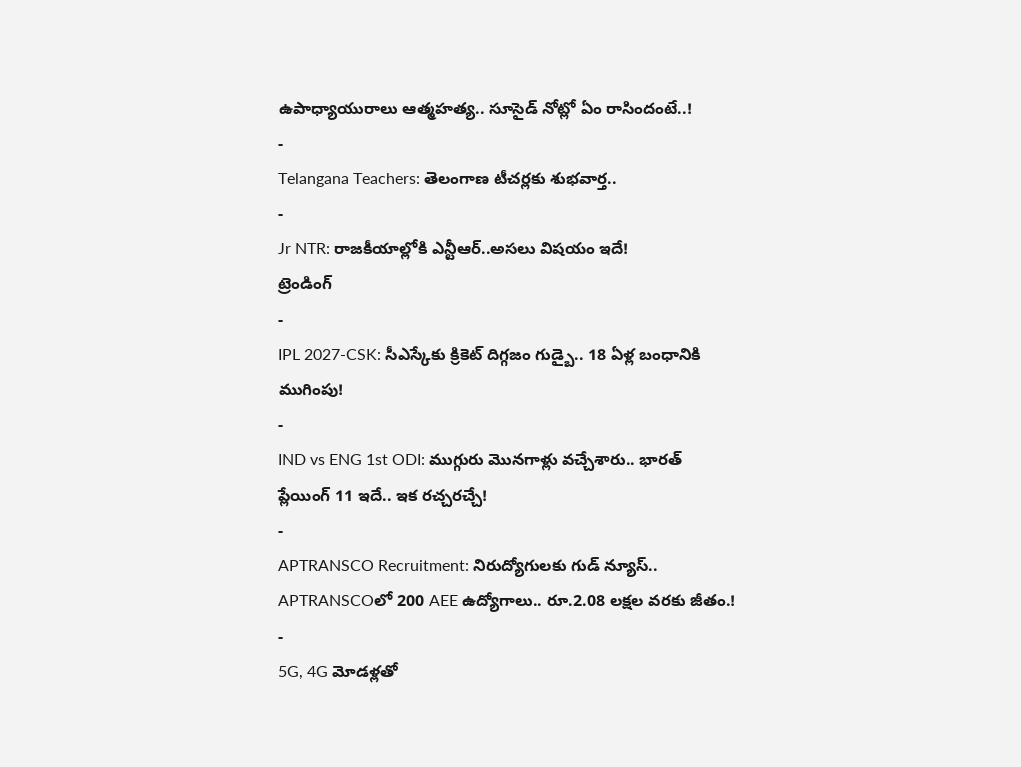ఉపాధ్యాయురాలు ఆత్మహత్య.. సూసైడ్ నోట్లో ఏం రాసిందంటే..!
-
Telangana Teachers: తెలంగాణ టీచర్లకు శుభవార్త..
-
Jr NTR: రాజకీయాల్లోకి ఎన్టీఆర్..అసలు విషయం ఇదే!
ట్రెండింగ్
-
IPL 2027-CSK: సీఎస్కేకు క్రికెట్ దిగ్గజం గుడ్బై.. 18 ఏళ్ల బంధానికి ముగింపు!
-
IND vs ENG 1st ODI: ముగ్గురు మొనగాళ్లు వచ్చేశారు.. భారత్ ప్లేయింగ్ 11 ఇదే.. ఇక రచ్చరచ్చే!
-
APTRANSCO Recruitment: నిరుద్యోగులకు గుడ్ న్యూస్.. APTRANSCOలో 200 AEE ఉద్యోగాలు.. రూ.2.08 లక్షల వరకు జీతం.!
-
5G, 4G మోడళ్లతో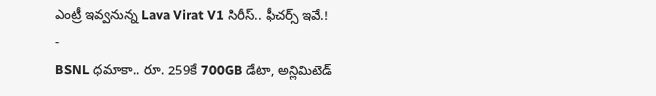ఎంట్రీ ఇవ్వనున్న Lava Virat V1 సిరీస్.. ఫీచర్స్ ఇవే.!
-
BSNL ధమాకా.. రూ. 259కే 700GB డేటా, అన్లిమిటెడ్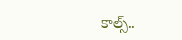కాల్స్..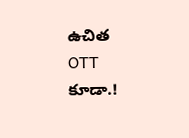ఉచిత OTT కూడా.!